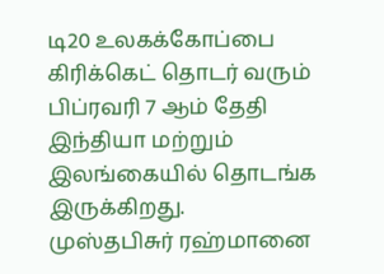டி20 உலகக்கோப்பை கிரிக்கெட் தொடர் வரும் பிப்ரவரி 7 ஆம் தேதி இந்தியா மற்றும் இலங்கையில் தொடங்க இருக்கிறது.
முஸ்தபிசுர் ரஹ்மானை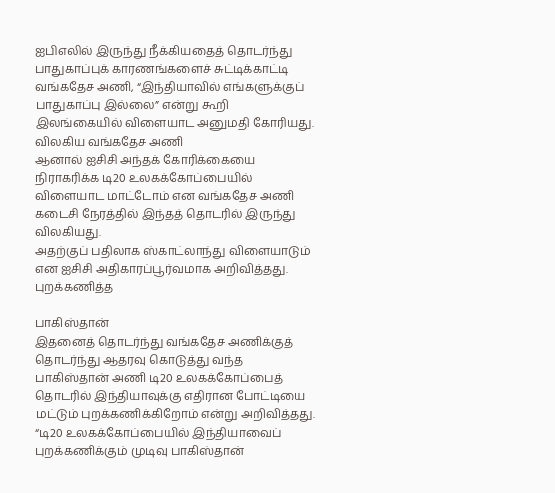ஐபிஎலில் இருந்து நீக்கியதைத் தொடர்ந்து பாதுகாப்புக் காரணங்களைச் சுட்டிக்காட்டி வங்கதேச அணி, “இந்தியாவில் எங்களுக்குப் பாதுகாப்பு இல்லை” என்று கூறி இலங்கையில் விளையாட அனுமதி கோரியது.
விலகிய வங்கதேச அணி
ஆனால் ஐசிசி அந்தக் கோரிக்கையை நிராகரிக்க டி20 உலகக்கோப்பையில் விளையாட மாட்டோம் என வங்கதேச அணி கடைசி நேரத்தில் இந்தத் தொடரில் இருந்து விலகியது.
அதற்குப் பதிலாக ஸ்காட்லாந்து விளையாடும் என ஐசிசி அதிகாரப்பூர்வமாக அறிவித்தது.
புறக்கணித்த

பாகிஸ்தான்
இதனைத் தொடர்ந்து வங்கதேச அணிக்குத் தொடர்ந்து ஆதரவு கொடுத்து வந்த பாகிஸ்தான் அணி டி20 உலகக்கோப்பைத் தொடரில் இந்தியாவுக்கு எதிரான போட்டியை மட்டும் புறக்கணிக்கிறோம் என்று அறிவித்தது.
“டி20 உலகக்கோப்பையில் இந்தியாவைப் புறக்கணிக்கும் முடிவு பாகிஸ்தான்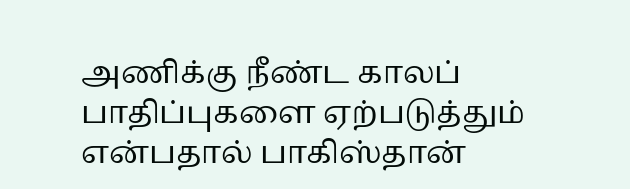அணிக்கு நீண்ட காலப் பாதிப்புகளை ஏற்படுத்தும் என்பதால் பாகிஸ்தான்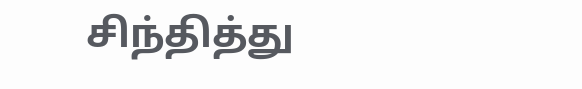சிந்தித்து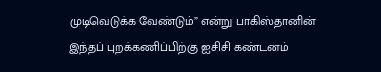முடிவெடுக்க வேண்டும்” என்று பாகிஸ்தானின் இந்தப் புறக்கணிப்பிற்கு ஐசிசி கண்டனம்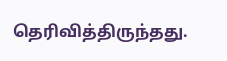தெரிவித்திருந்தது.